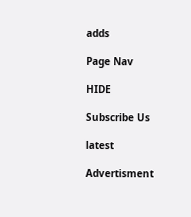adds

Page Nav

HIDE

Subscribe Us

latest

Advertisment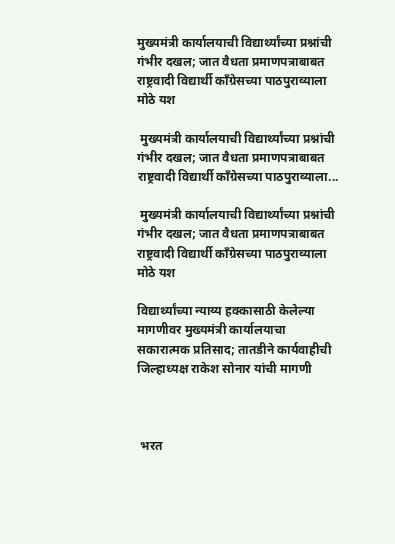मुख्यमंत्री कार्यालयाची विद्यार्थ्यांच्या प्रश्नांची गंभीर दखल; जात वैधता प्रमाणपत्राबाबत राष्ट्रवादी विद्यार्थी काँग्रेसच्या पाठपुराव्याला मोठे यश

 मुख्यमंत्री कार्यालयाची विद्यार्थ्यांच्या प्रश्नांची गंभीर दखल; जात वैधता प्रमाणपत्राबाबत राष्ट्रवादी विद्यार्थी काँग्रेसच्या पाठपुराव्याला...

 मुख्यमंत्री कार्यालयाची विद्यार्थ्यांच्या प्रश्नांची गंभीर दखल; जात वैधता प्रमाणपत्राबाबत राष्ट्रवादी विद्यार्थी काँग्रेसच्या पाठपुराव्याला मोठे यश

विद्यार्थ्यांच्या न्याय्य हक्कासाठी केलेल्या मागणीवर मुख्यमंत्री कार्यालयाचा सकारात्मक प्रतिसाद; तातडीने कार्यवाहीची जिल्हाध्यक्ष राकेश सोनार यांची मागणी



 भरत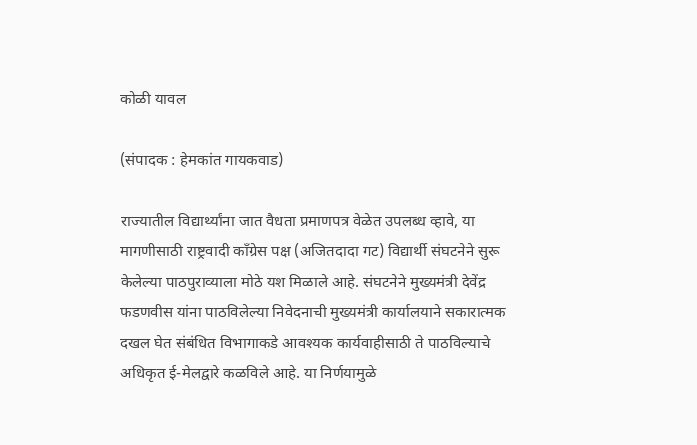कोळी यावल

(संपादक : हेमकांत गायकवाड)

राज्यातील विद्यार्थ्यांना जात वैधता प्रमाणपत्र वेळेत उपलब्ध व्हावे, या मागणीसाठी राष्ट्रवादी काँग्रेस पक्ष (अजितदादा गट) विद्यार्थी संघटनेने सुरू केलेल्या पाठपुराव्याला मोठे यश मिळाले आहे. संघटनेने मुख्यमंत्री देवेंद्र फडणवीस यांना पाठविलेल्या निवेदनाची मुख्यमंत्री कार्यालयाने सकारात्मक दखल घेत संबंधित विभागाकडे आवश्यक कार्यवाहीसाठी ते पाठविल्याचे अधिकृत ई-मेलद्वारे कळविले आहे. या निर्णयामुळे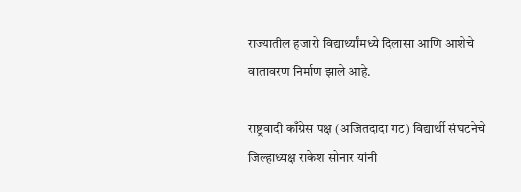राज्यातील हजारो विद्यार्थ्यांमध्ये दिलासा आणि आशेचे वातावरण निर्माण झाले आहे.

राष्ट्रवादी काँग्रेस पक्ष (अजितदादा गट) विद्यार्थी संघटनेचे जिल्हाध्यक्ष राकेश सोनार यांनी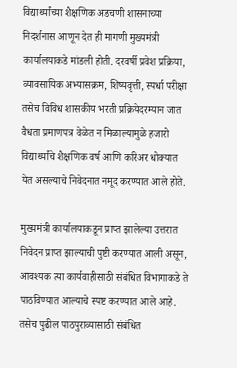विद्यार्थ्यांच्या शैक्षणिक अडचणी शासनाच्या निदर्शनास आणून देत ही मागणी मुख्यमंत्री कार्यालयाकडे मांडली होती. दरवर्षी प्रवेश प्रक्रिया, व्यावसायिक अभ्यासक्रम, शिष्यवृत्ती, स्पर्धा परीक्षा तसेच विविध शासकीय भरती प्रक्रियेदरम्यान जात वैधता प्रमाणपत्र वेळेत न मिळाल्यामुळे हजारो विद्यार्थ्यांचे शैक्षणिक वर्ष आणि करिअर धोक्यात येत असल्याचे निवेदनात नमूद करण्यात आले होते.

मुख्यमंत्री कार्यालयाकडून प्राप्त झालेल्या उत्तरात निवेदन प्राप्त झाल्याची पुष्टी करण्यात आली असून, आवश्यक त्या कार्यवाहीसाठी संबंधित विभागाकडे ते पाठविण्यात आल्याचे स्पष्ट करण्यात आले आहे. तसेच पुढील पाठपुराव्यासाठी संबंधित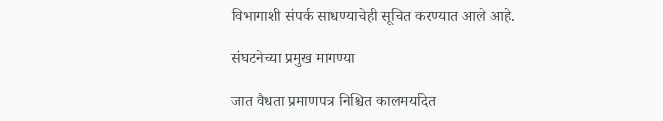विभागाशी संपर्क साधण्याचेही सूचित करण्यात आले आहे.

संघटनेच्या प्रमुख मागण्या

जात वैधता प्रमाणपत्र निश्चित कालमर्यादेत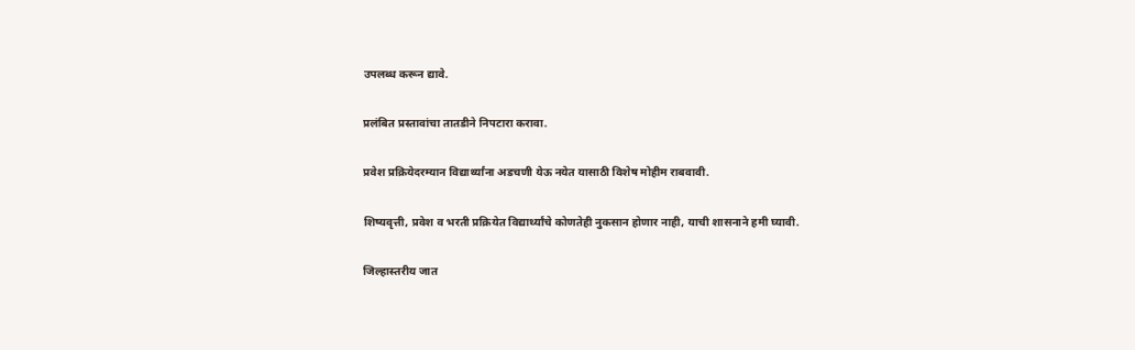उपलब्ध करून द्यावे.

प्रलंबित प्रस्तावांचा तातडीने निपटारा करावा.

प्रवेश प्रक्रियेदरम्यान विद्यार्थ्यांना अडचणी येऊ नयेत यासाठी विशेष मोहीम राबवावी.

शिष्यवृत्ती, प्रवेश व भरती प्रक्रियेत विद्यार्थ्यांचे कोणतेही नुकसान होणार नाही, याची शासनाने हमी घ्यावी.

जिल्हास्तरीय जात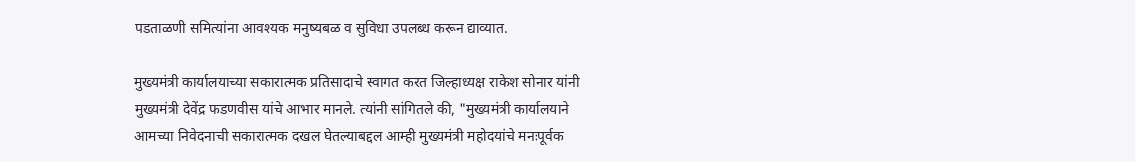पडताळणी समित्यांना आवश्यक मनुष्यबळ व सुविधा उपलब्ध करून द्याव्यात.

मुख्यमंत्री कार्यालयाच्या सकारात्मक प्रतिसादाचे स्वागत करत जिल्हाध्यक्ष राकेश सोनार यांनी मुख्यमंत्री देवेंद्र फडणवीस यांचे आभार मानले. त्यांनी सांगितले की, "मुख्यमंत्री कार्यालयाने आमच्या निवेदनाची सकारात्मक दखल घेतल्याबद्दल आम्ही मुख्यमंत्री महोदयांचे मनःपूर्वक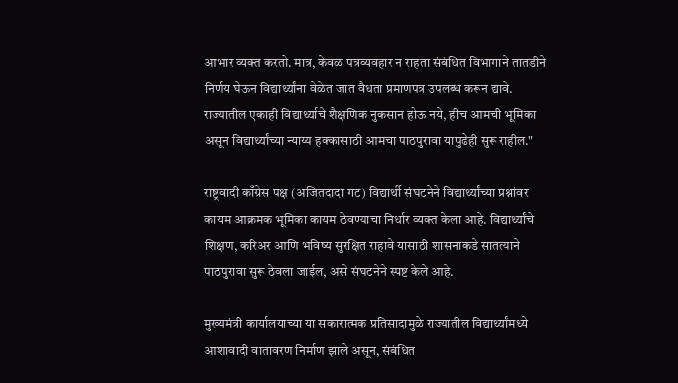आभार व्यक्त करतो. मात्र, केवळ पत्रव्यवहार न राहता संबंधित विभागाने तातडीने निर्णय घेऊन विद्यार्थ्यांना वेळेत जात वैधता प्रमाणपत्र उपलब्ध करून द्यावे. राज्यातील एकाही विद्यार्थ्याचे शैक्षणिक नुकसान होऊ नये, हीच आमची भूमिका असून विद्यार्थ्यांच्या न्याय्य हक्कासाठी आमचा पाठपुरावा यापुढेही सुरू राहील."

राष्ट्रवादी काँग्रेस पक्ष (अजितदादा गट) विद्यार्थी संघटनेने विद्यार्थ्यांच्या प्रश्नांवर कायम आक्रमक भूमिका कायम ठेवण्याचा निर्धार व्यक्त केला आहे. विद्यार्थ्यांचे शिक्षण, करिअर आणि भविष्य सुरक्षित राहावे यासाठी शासनाकडे सातत्याने पाठपुरावा सुरू ठेवला जाईल, असे संघटनेने स्पष्ट केले आहे.

मुख्यमंत्री कार्यालयाच्या या सकारात्मक प्रतिसादामुळे राज्यातील विद्यार्थ्यांमध्ये आशावादी वातावरण निर्माण झाले असून, संबंधित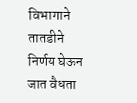विभागाने तातडीने निर्णय घेऊन जात वैधता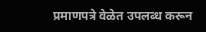प्रमाणपत्रे वेळेत उपलब्ध करून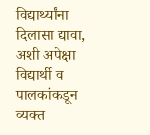विद्यार्थ्यांना दिलासा द्यावा, अशी अपेक्षा विद्यार्थी व पालकांकडून व्यक्त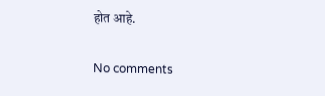होत आहे.

No comments